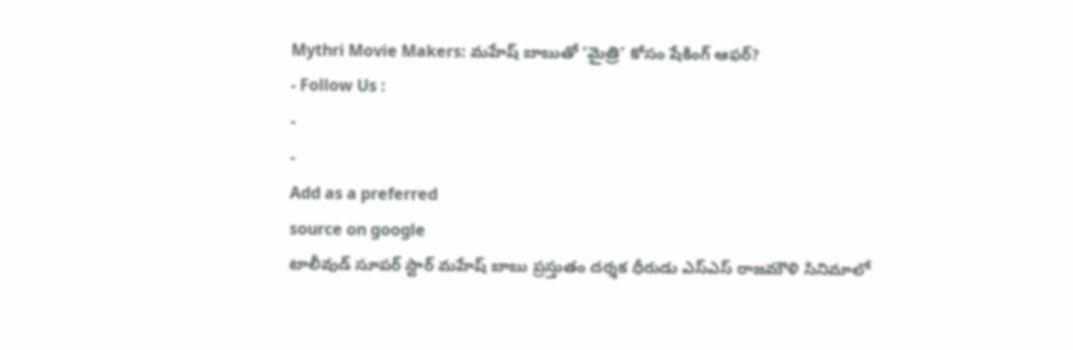Mythri Movie Makers: మహేష్ బాబుతో ‘మైత్రి’ కోసం షేకింగ్ ఆఫర్?
- Follow Us :
-
-
Add as a preferred
source on google
టాలీవుడ్ సూపర్ స్టార్ మహేష్ బాబు ప్రస్తుతం దర్శక ధీరుడు ఎస్ఎస్ రాజమౌళి సినిమాలో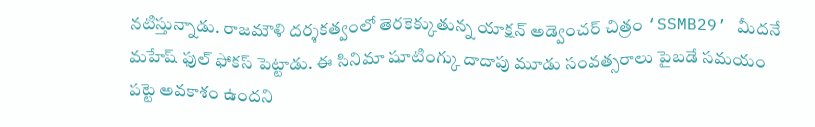నటిస్తున్నాడు. రాజమౌళి దర్శకత్వంలో తెరకెక్కుతున్న యాక్షన్ అడ్వెంచర్ చిత్రం ‘SSMB29’ మీదనే మహేష్ ఫుల్ ఫోకస్ పెట్టాడు. ఈ సినిమా షూటింగ్కు దాదాపు మూడు సంవత్సరాలు పైబడే సమయం పట్టె అవకాశం ఉందని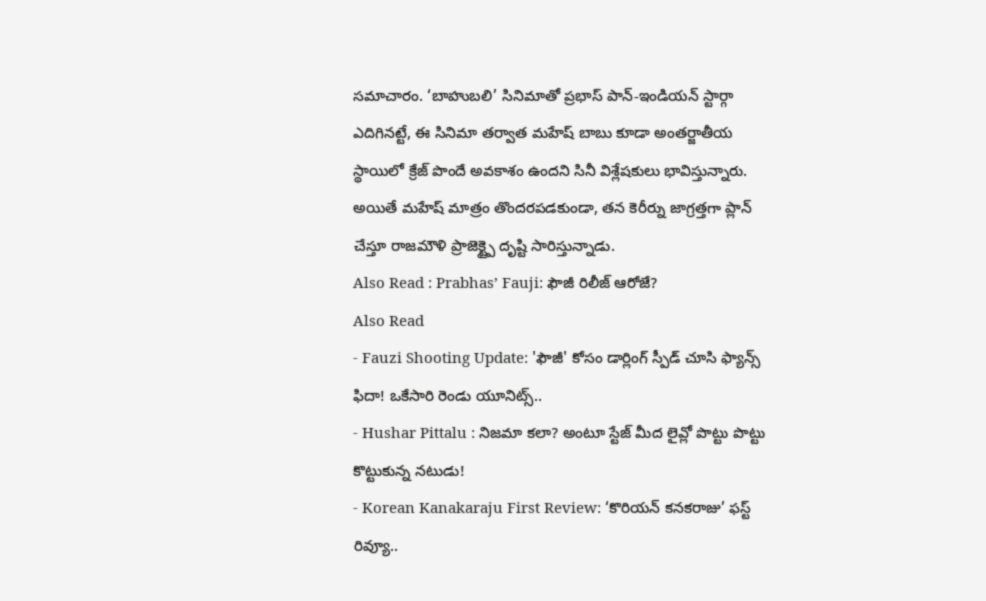సమాచారం. ‘బాహుబలి’ సినిమాతో ప్రభాస్ పాన్-ఇండియన్ స్టార్గా ఎదిగినట్టే, ఈ సినిమా తర్వాత మహేష్ బాబు కూడా అంతర్జాతీయ స్థాయిలో క్రేజ్ పొందే అవకాశం ఉందని సినీ విశ్లేషకులు భావిస్తున్నారు. అయితే మహేష్ మాత్రం తొందరపడకుండా, తన కెరీర్ను జాగ్రత్తగా ప్లాన్ చేస్తూ రాజమౌళి ప్రాజెక్ట్పై దృష్టి సారిస్తున్నాడు.
Also Read : Prabhas’ Fauji: ఫౌజీ రిలీజ్ ఆరోజే?
Also Read
- Fauzi Shooting Update: 'ఫౌజీ' కోసం డార్లింగ్ స్పీడ్ చూసి ఫ్యాన్స్ ఫిదా! ఒకేసారి రెండు యూనిట్స్..
- Hushar Pittalu : నిజమా కలా? అంటూ స్టేజ్ మీద లైవ్లో పొట్టు పొట్టు కొట్టుకున్న నటుడు!
- Korean Kanakaraju First Review: ‘కొరియన్ కనకరాజు’ ఫస్ట్ రివ్యూ..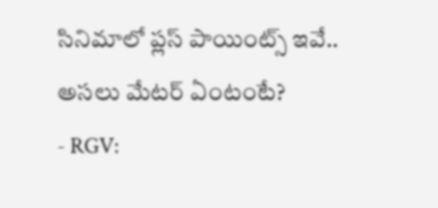సినిమాలో ప్లస్ పాయింట్స్ ఇవే.. అసలు మేటర్ ఏంటంటే?
- RGV: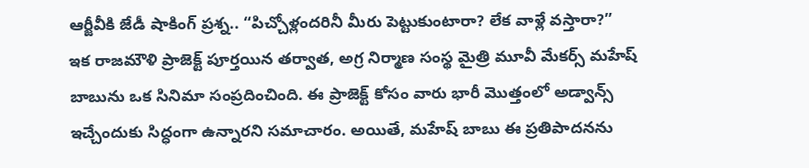ఆర్జీవీకి జేడీ షాకింగ్ ప్రశ్న.. “పిచ్చోళ్లందరినీ మీరు పెట్టుకుంటారా? లేక వాళ్లే వస్తారా?”
ఇక రాజమౌళి ప్రాజెక్ట్ పూర్తయిన తర్వాత, అగ్ర నిర్మాణ సంస్థ మైత్రి మూవీ మేకర్స్ మహేష్ బాబును ఒక సినిమా సంప్రదించింది. ఈ ప్రాజెక్ట్ కోసం వారు భారీ మొత్తంలో అడ్వాన్స్ ఇచ్చేందుకు సిద్ధంగా ఉన్నారని సమాచారం. అయితే, మహేష్ బాబు ఈ ప్రతిపాదనను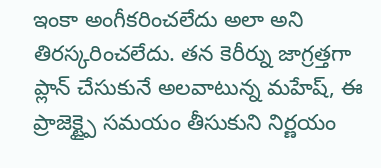ఇంకా అంగీకరించలేదు అలా అని తిరస్కరించలేదు. తన కెరీర్ను జాగ్రత్తగా ప్లాన్ చేసుకునే అలవాటున్న మహేష్, ఈ ప్రాజెక్ట్పై సమయం తీసుకుని నిర్ణయం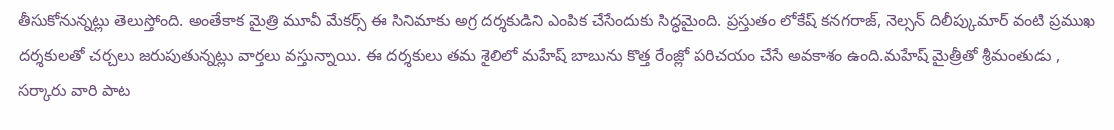తీసుకోనున్నట్లు తెలుస్తోంది. అంతేకాక మైత్రి మూవీ మేకర్స్ ఈ సినిమాకు అగ్ర దర్శకుడిని ఎంపిక చేసేందుకు సిద్ధమైంది. ప్రస్తుతం లోకేష్ కనగరాజ్, నెల్సన్ దిలీప్కుమార్ వంటి ప్రముఖ దర్శకులతో చర్చలు జరుపుతున్నట్లు వార్తలు వస్తున్నాయి. ఈ దర్శకులు తమ శైలిలో మహేష్ బాబును కొత్త రేంజ్లో పరిచయం చేసే అవకాశం ఉంది.మహేష్ మైత్రీతో శ్రీమంతుడు , సర్కారు వారి పాట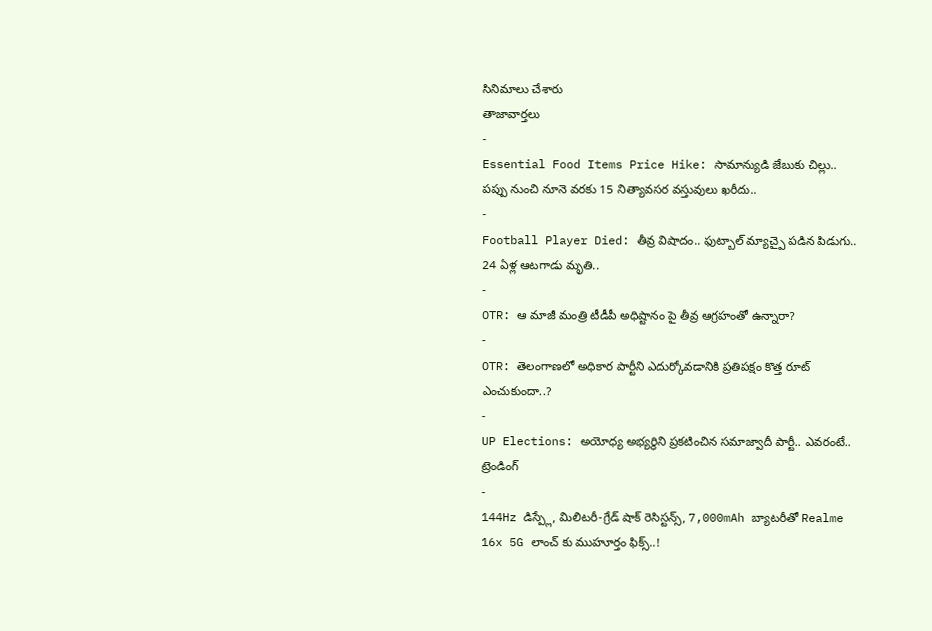సినిమాలు చేశారు
తాజావార్తలు
-
Essential Food Items Price Hike: సామాన్యుడి జేబుకు చిల్లు.. పప్పు నుంచి నూనె వరకు 15 నిత్యావసర వస్తువులు ఖరీదు..
-
Football Player Died: తీవ్ర విషాదం.. ఫుట్బాల్ మ్యాచ్పై పడిన పిడుగు.. 24 ఏళ్ల ఆటగాడు మృతి..
-
OTR: ఆ మాజీ మంత్రి టీడీపీ అధిష్టానం పై తీవ్ర ఆగ్రహంతో ఉన్నారా?
-
OTR: తెలంగాణలో అధికార పార్టీని ఎదుర్కోవడానికి ప్రతిపక్షం కొత్త రూట్ ఎంచుకుందా..?
-
UP Elections: అయోధ్య అభ్యర్థిని ప్రకటించిన సమాజ్వాదీ పార్టీ.. ఎవరంటే..
ట్రెండింగ్
-
144Hz డిస్ప్లే, మిలిటరీ-గ్రేడ్ షాక్ రెసిస్టన్స్, 7,000mAh బ్యాటరీతో Realme 16x 5G లాంచ్ కు ముహూర్తం ఫిక్స్..!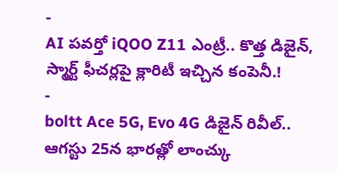-
AI పవర్తో iQOO Z11 ఎంట్రీ.. కొత్త డిజైన్, స్మార్ట్ ఫీచర్లపై క్లారిటీ ఇచ్చిన కంపెనీ.!
-
boltt Ace 5G, Evo 4G డిజైన్ రివీల్.. ఆగస్టు 25న భారత్లో లాంచ్కు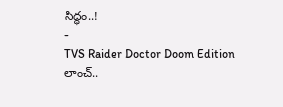సిద్ధం..!
-
TVS Raider Doctor Doom Edition లాంచ్..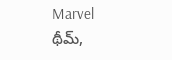Marvel థీమ్,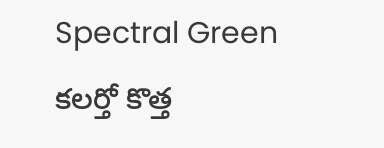Spectral Green కలర్తో కొత్త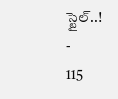స్టైల్..!
-
115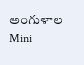అంగుళాల Mini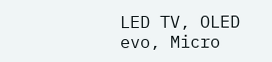LED TV, OLED evo, Micro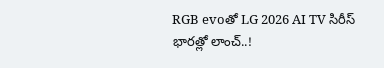RGB evoతో LG 2026 AI TV సిరీస్ భారత్లో లాంచ్..!